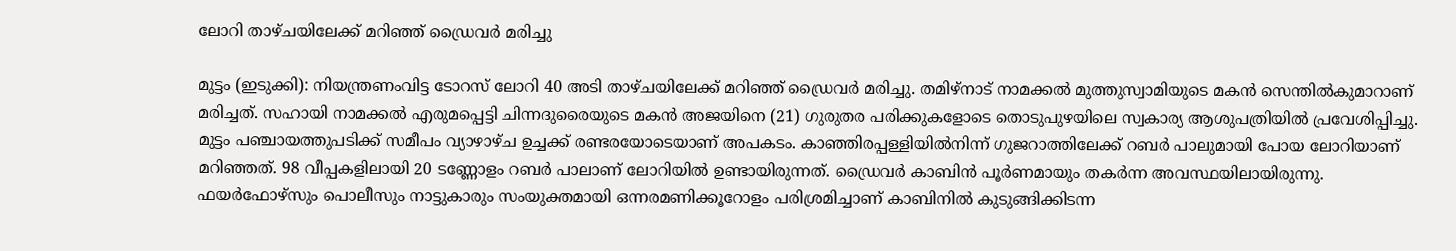ലോറി താഴ്ചയിലേക്ക് മറിഞ്ഞ് ഡ്രൈവർ മരിച്ചു

മുട്ടം (ഇടുക്കി): നിയന്ത്രണംവിട്ട ടോറസ് ലോറി 40 അടി താഴ്ചയിലേക്ക് മറിഞ്ഞ് ഡ്രൈവർ മരിച്ചു. തമിഴ്നാട് നാമക്കൽ മുത്തുസ്വാമിയുടെ മകൻ സെന്തിൽകുമാറാണ് മരിച്ചത്. സഹായി നാമക്കൽ എരുമപ്പെട്ടി ചിന്നദുരൈയുടെ മകൻ അജയിനെ (21) ഗുരുതര പരിക്കുകളോടെ തൊടുപുഴയിലെ സ്വകാര്യ ആശുപത്രിയിൽ പ്രവേശിപ്പിച്ചു. മുട്ടം പഞ്ചായത്തുപടിക്ക് സമീപം വ്യാഴാഴ്ച ഉച്ചക്ക് രണ്ടരയോടെയാണ് അപകടം. കാഞ്ഞിരപ്പള്ളിയിൽനിന്ന് ഗുജറാത്തിലേക്ക് റബർ പാലുമായി പോയ ലോറിയാണ് മറിഞ്ഞത്. 98 വീപ്പകളിലായി 20 ടണ്ണോളം റബർ പാലാണ് ലോറിയിൽ ഉണ്ടായിരുന്നത്. ഡ്രൈവർ കാബിൻ പൂർണമായും തകർന്ന അവസ്ഥയിലായിരുന്നു. ഫയർഫോഴ്സും പൊലീസും നാട്ടുകാരും സംയുക്തമായി ഒന്നരമണിക്കൂറോളം പരിശ്രമിച്ചാണ് കാബിനിൽ കുടുങ്ങിക്കിടന്ന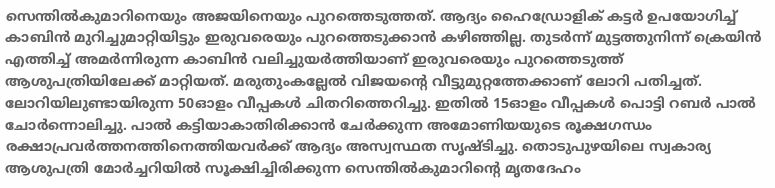സെന്തിൽകുമാറിനെയും അജയിനെയും പുറത്തെടുത്തത്. ആദ്യം ഹൈഡ്രോളിക് കട്ടർ ഉപയോഗിച്ച് കാബിൻ മുറിച്ചുമാറ്റിയിട്ടും ഇരുവരെയും പുറത്തെടുക്കാൻ കഴിഞ്ഞില്ല. തുടർന്ന് മുട്ടത്തുനിന്ന് ക്രെയിൻ എത്തിച്ച് അമർന്നിരുന്ന കാബിൻ വലിച്ചുയർത്തിയാണ് ഇരുവരെയും പുറത്തെടുത്ത് ആശുപത്രിയിലേക്ക് മാറ്റിയത്. മരുതുംകല്ലേൽ വിജയന്‍റെ വീട്ടുമുറ്റത്തേക്കാണ് ലോറി പതിച്ചത്. ലോറിയിലുണ്ടായിരുന്ന 50ഓളം വീപ്പകൾ ചിതറിത്തെറിച്ചു. ഇതിൽ 15ഓളം വീപ്പകൾ പൊട്ടി റബർ പാൽ ചോർന്നൊലിച്ചു. പാൽ കട്ടിയാകാതിരിക്കാൻ ചേർക്കുന്ന അമോണിയയുടെ രൂക്ഷഗന്ധം രക്ഷാപ്രവർത്തനത്തിനെത്തിയവർക്ക് ആദ്യം അസ്വസ്ഥത സൃഷ്ടിച്ചു. തൊടുപുഴയിലെ സ്വകാര്യ ആശുപത്രി മോർച്ചറിയിൽ സൂക്ഷിച്ചിരിക്കുന്ന സെന്തിൽകുമാറിന്‍റെ മൃതദേഹം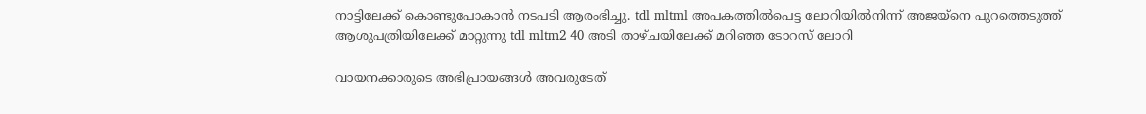നാട്ടിലേക്ക് കൊണ്ടുപോകാൻ നടപടി ആരംഭിച്ചു. tdl mltml അപകത്തിൽപെട്ട ലോറിയിൽനിന്ന് അജയ്നെ പുറത്തെടുത്ത് ആശുപത്രിയിലേക്ക് മാറ്റുന്നു tdl mltm2 40 അടി താഴ്ചയിലേക്ക് മറിഞ്ഞ ടോറസ് ലോറി

വായനക്കാരുടെ അഭിപ്രായങ്ങള്‍ അവരുടേത്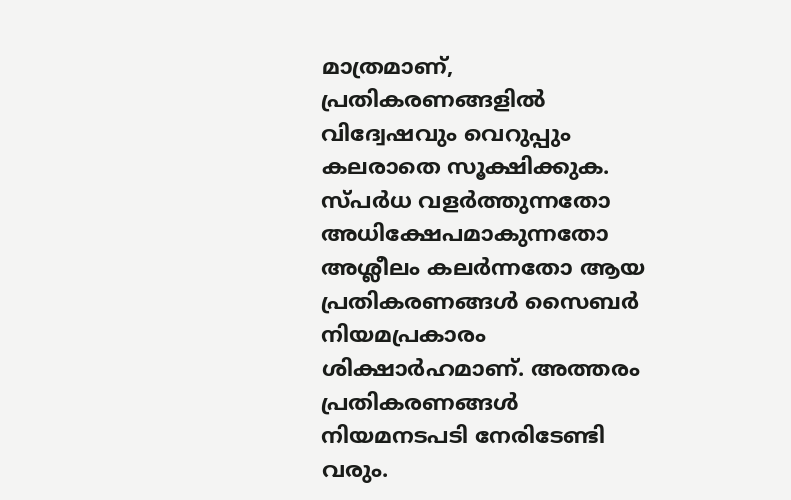മാത്രമാണ്, പ്രതികരണങ്ങളിൽ വിദ്വേഷവും വെറുപ്പും കലരാതെ സൂക്ഷിക്കുക. സ്പർധ വളർത്തുന്നതോ അധിക്ഷേപമാകുന്നതോ അശ്ലീലം കലർന്നതോ ആയ പ്രതികരണങ്ങൾ സൈബർ നിയമപ്രകാരം ശിക്ഷാർഹമാണ്. അത്തരം പ്രതികരണങ്ങൾ നിയമനടപടി നേരിടേണ്ടി വരും.